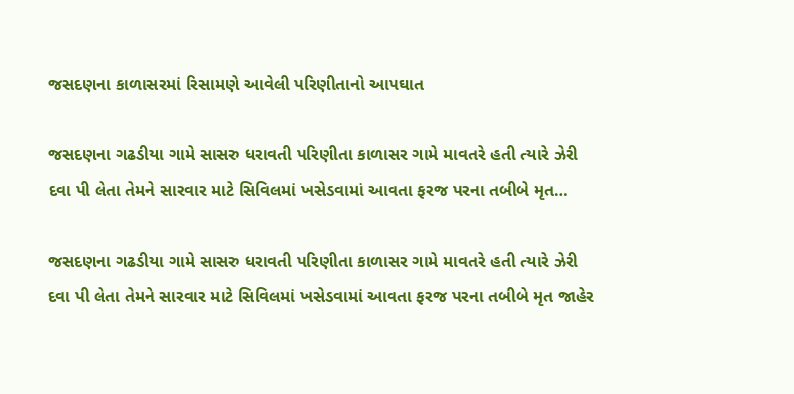જસદણના કાળાસરમાં રિસામણે આવેલી પરિણીતાનો આપઘાત

જસદણના ગઢડીયા ગામે સાસરુ ધરાવતી પરિણીતા કાળાસર ગામે માવતરે હતી ત્યારે ઝેરી દવા પી લેતા તેમને સારવાર માટે સિવિલમાં ખસેડવામાં આવતા ફરજ પરના તબીબે મૃત…

જસદણના ગઢડીયા ગામે સાસરુ ધરાવતી પરિણીતા કાળાસર ગામે માવતરે હતી ત્યારે ઝેરી દવા પી લેતા તેમને સારવાર માટે સિવિલમાં ખસેડવામાં આવતા ફરજ પરના તબીબે મૃત જાહેર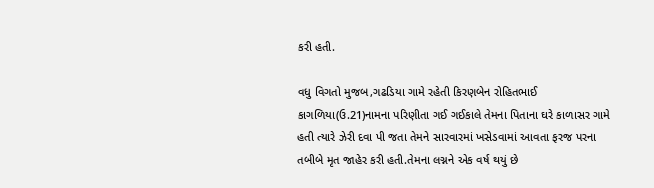કરી હતી.

વધુ વિગતો મુજબ,ગઢડિયા ગામે રહેતી કિરણબેન રોહિતભાઈ કાગળિયા(ઉ.21)નામના પરિણીતા ગઈ ગઈકાલે તેમના પિતાના ઘરે કાળાસર ગામે હતી ત્યારે ઝેરી દવા પી જતા તેમને સારવારમાં ખસેડવામાં આવતા ફરજ પરના તબીબે મૃત જાહેર કરી હતી.તેમના લગ્નને એક વર્ષ થયું છે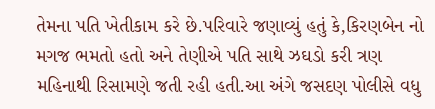તેમના પતિ ખેતીકામ કરે છે.પરિવારે જણાવ્યું હતું કે,કિરણબેન નો મગજ ભમતો હતો અને તેણીએ પતિ સાથે ઝઘડો કરી ત્રણ મહિનાથી રિસામણે જતી રહી હતી.આ અંગે જસદણ પોલીસે વધુ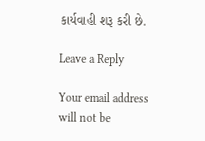કાર્યવાહી શરૂ કરી છે.

Leave a Reply

Your email address will not be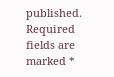published. Required fields are marked *